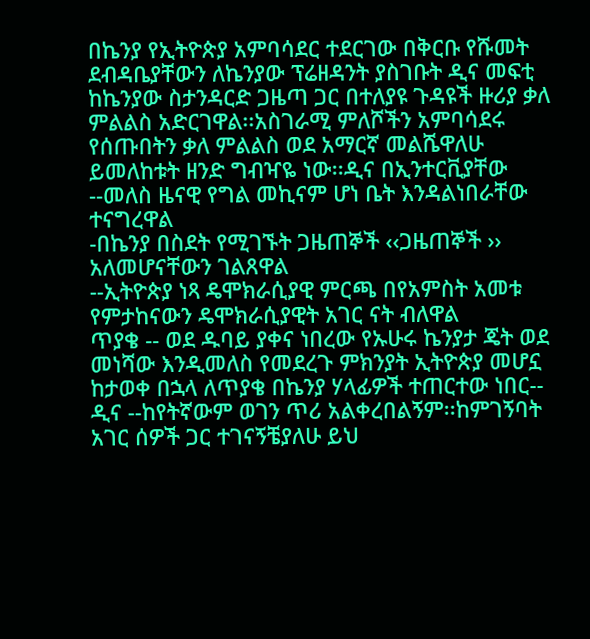በኬንያ የኢትዮጵያ አምባሳደር ተደርገው በቅርቡ የሹመት ደብዳቤያቸውን ለኬንያው ፕሬዘዳንት ያስገቡት ዲና መፍቲ ከኬንያው ስታንዳርድ ጋዜጣ ጋር በተለያዩ ጉዳዩች ዙሪያ ቃለ ምልልስ አድርገዋል፡፡አስገራሚ ምለሾችን አምባሳደሩ የሰጡበትን ቃለ ምልልስ ወደ አማርኛ መልሼዋለሁ ይመለከቱት ዘንድ ግብዣዬ ነው፡፡ዲና በኢንተርቪያቸው
--መለስ ዜናዊ የግል መኪናም ሆነ ቤት እንዳልነበራቸው ተናግረዋል
-በኬንያ በስደት የሚገኙት ጋዜጠኞች ‹‹ጋዜጠኞች ›› አለመሆናቸውን ገልጸዋል
--ኢትዮጵያ ነጻ ዴሞክራሲያዊ ምርጫ በየአምስት አመቱ የምታከናውን ዴሞክራሲያዊት አገር ናት ብለዋል
ጥያቄ -- ወደ ዱባይ ያቀና ነበረው የኡሁሩ ኬንያታ ጄት ወደ መነሻው እንዲመለስ የመደረጉ ምክንያት ኢትዮጵያ መሆኗ ከታወቀ በኋላ ለጥያቄ በኬንያ ሃላፊዎች ተጠርተው ነበር--
ዲና --ከየትኛውም ወገን ጥሪ አልቀረበልኝም፡፡ከምገኝባት አገር ሰዎች ጋር ተገናኝቼያለሁ ይህ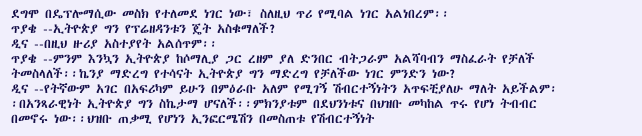ደግሞ በዴፕሎማሲው መስክ የተለመደ ነገር ነው፣ ስለዚህ ጥሪ የሚባል ነገር አልነበረም፡፡
ጥያቄ --ኢትዮጵያ ግን የፕሬዘዳንቱን ጄት አስቁማለች?
ዲና --በዚህ ዙሪያ አስተያየት አልሰጥም፡፡
ጥያቄ --ምንም እንኳን ኢትዮጵያ ከሶማሊያ ጋር ረዘም ያለ ድንበር ብትጋራም አልሻባብን ማስፈራት የቻለች ትመስላለች፡፡ኬንያ ማድረግ የተሳናት ኢትዮጵያ ግን ማድረግ የቻለችው ነገር ምንድን ነው?
ዲና --የትኛውም አገር በአፍሪካም ይሁን በምዕራቡ አለም የሚገኝ ሽብርተኝነትን አጥፍቺያለሁ ማለት አይችልም፡፡በአንጻራዊነት ኢትዮጵያ ግን ስኬታማ ሆናለች፡፡ምክንያቱም በደህንነቱና በህዝቡ መካከል ጥሩ የሆነ ትብብር በመኖሩ ነው፡፡ህዝቡ ጠቃሚ የሆነን ኢንፎርሜሽን በመስጠቱ የሽብርተኝነት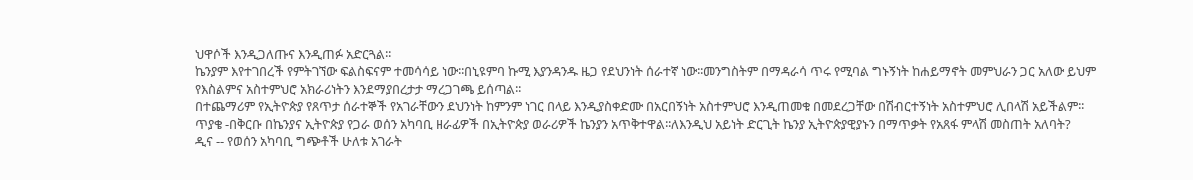ህዋሶች እንዲጋለጡና እንዲጠፉ አድርጓል፡፡
ኬንያም እየተገበረች የምትገኘው ፍልስፍናም ተመሳሳይ ነው፡፡በኒዩምባ ኩሚ እያንዳንዱ ዜጋ የደህንነት ሰራተኛ ነው፡፡መንግስትም በማዳራሳ ጥሩ የሚባል ግኑኝነት ከሐይማኖት መምህራን ጋር አለው ይህም የእስልምና አስተምህሮ አክራሪነትን እንደማያበረታታ ማረጋገጫ ይሰጣል፡፡
በተጨማሪም የኢትዮጵያ የጸጥታ ሰራተኞች የአገራቸውን ደህንነት ከምንም ነገር በላይ እንዲያስቀድሙ በአርበኝነት አስተምህሮ እንዲጠመቁ በመደረጋቸው በሽብርተኝነት አስተምህሮ ሊበላሽ አይችልም፡፡
ጥያቄ -በቅርቡ በኬንያና ኢትዮጵያ የጋራ ወሰን አካባቢ ዘራፊዎች በኢትዮጵያ ወራሪዎች ኬንያን አጥቅተዋል፡፡ለእንዲህ አይነት ድርጊት ኬንያ ኢትዮጵያዊያኑን በማጥቃት የአጸፋ ምላሽ መስጠት አለባት?
ዲና -- የወሰን አካባቢ ግጭቶች ሁለቱ አገራት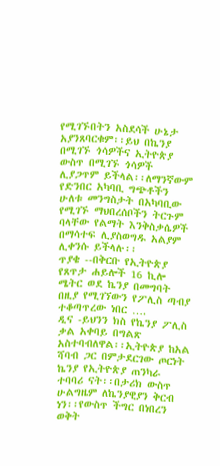የሚገኙበትን አስደሳች ሁኔታ አያንጸባርቁም፡፡ይህ በኬንያ በሚገኙ ጎሳዎችና ኢትዮጵያ ውስጥ በሚገኙ ጎሳዎች ሊያጋጥም ይችላል፡፡ለማንኛውም የድንበር አካባቢ ግጭቶችን ሁለቱ መንግስታት በአካባቢው የሚገኙ ማህበረሰቦችን ትርጉም ባላቸው የልማት እንቅስቃሴዎች በማሳተፍ ሊያስወግዱ አልያም ሊቀንሱ ይችላሉ፡፡
ጥያቄ --በቅርቡ የኢትዮጵያ የጸጥታ ሐይሎች 16 ኪሎ ሜትር ወደ ኬንያ በመግባት በዚያ የሚገኘውን የፖሊስ ጣብያ ተቆጣጥረው ነበር ….
ዲና -ይህንን ክስ የኬንያ ፖሊስ ቃል አቀባይ በግልጽ አስተባብለዋል፡፡ኢትዮጵያ ከአል ሻባብ ጋር በምታደርገው ጦርነት ኬንያ የኢትዮጵያ ጠንካራ ተባባሪ ናት፡፡በታሪክ ውስጥ ሁልግዜም ለኬንያዊያን ቅርብ ነን፡፡የውስጥ ችግር በነበረን ወቅት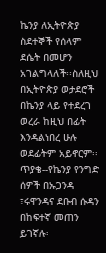ኬንያ ለኢትዮጵያ ስደተኞች የሰላም ደሴት በመሆን አገልግላለች፡፡ስለዚህ በኢትዮጵያ ወታደሮች በኬንያ ላይ የተደረገ ወረራ ከዚህ በፊት እንዳልነበረ ሁሉ ወደፊትም አይኖርም፡፡
ጥያቄ--የኬንያ የንግድ ሰዎች በኡጋንዳ ፣ሩዋንዳና ደቡብ ሱዳን በከፍተኛ መጠን ይገኛሉ፡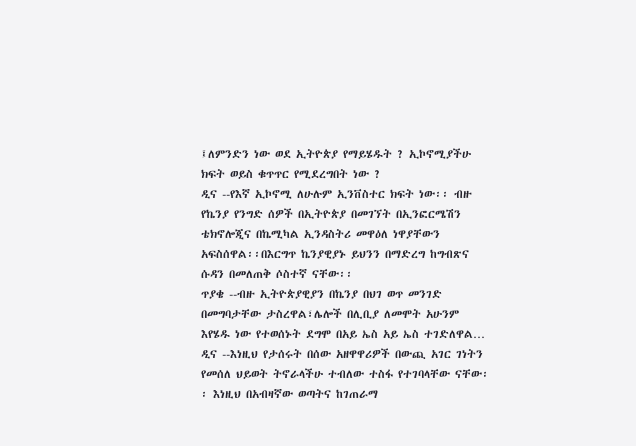፤ለምንድን ነው ወደ ኢትዮጵያ የማይሄዱት ? ኢኮኖሚያችሁ ክፍት ወይስ ቁጥጥር የሚደረግበት ነው ?
ዲና --የእኛ ኢኮኖሚ ለሁሉም ኢንቨስተር ክፍት ነው፡፡ ብዙ የኬንያ የንግድ ሰዎች በኢትዮጵያ በመገኘት በኢንፎርሜሽን ቴክኖሎጂና በኬሚካል ኢንዳስትሪ መዋዕለ ነዋያቸውን አፍስሰዋል፡፡በእርግጥ ኬንያዊያኑ ይህንን በማድረግ ከግብጽና ሱዳን በመለጠቅ ሶስተኛ ናቸው፡፡
ጥያቄ --ብዙ ኢትዮጵያዊያን በኬንያ በህገ ወጥ መንገድ በመግባታቸው ታስረዋል፣ሌሎች በሊቢያ ለመሞት አሁንም እየሄዱ ነው የተወሰኑት ደግሞ በአይ ኤስ አይ ኤስ ተገድለዋል…
ዲና --እነዚህ የታሰሩት በሰው አዘዋዋሪዎች በውጪ አገር ገነትን የመሰለ ህይወት ትኖራላችሁ ተብለው ተስፋ የተገባላቸው ናቸው፡፡ እነዚህ በአብዛኛው ወጣትና ከገጠራማ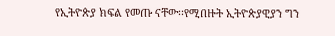የኢትዮጵያ ክፍል የመጡ ናቸው፡፡የሚበዙት ኢትዮጵያዊያን ግን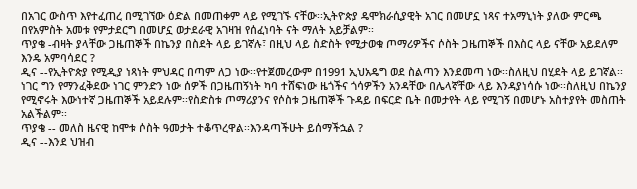በአገር ውስጥ እየተፈጠረ በሚገኘው ዕድል በመጠቀም ላይ የሚገኙ ናቸው፡፡ኢትዮጵያ ዴሞክራሲያዊት አገር በመሆኗ ነጻና ተአማኒነት ያለው ምርጫ በየአምስት አመቱ የምታደርግ በመሆኗ ወታደራዊ አገዛዝ የሰፈነባት ናት ማለት አይቻልም፡፡
ጥያቄ -ብዛት ያላቸው ጋዜጠኞች በኬንያ በስደት ላይ ይገኛሉ፣ በዚህ ላይ ስድስት የሚታወቁ ጦማሪዎችና ሶስት ጋዜጠኞች በእስር ላይ ናቸው አይደለም እንዴ አምባሳደር ?
ዲና --የኢትዮጵያ የሚዲያ ነጻነት ምህዳር በጣም ለጋ ነው፡፡የተጀመረውም በ1991 ኢህአዴግ ወደ ስልጣን እንደመጣ ነው፡፡ስለዚህ በሂደት ላይ ይገኛል፡፡ነገር ግን የማንፈቅደው ነገር ምንድን ነው ሰዎች በጋዜጠኝነት ካባ ተሸፍነው ዜጎችና ጎሳዎችን አንዳቸው በሌላኛቸው ላይ እንዳያነሳሱ ነው፡፡ስለዚህ በኬንያ የሚኖሩት እውነተኛ ጋዜጠኞች አይደሉም፡፡የስድስቱ ጦማሪያንና የሶስቱ ጋዜጠኞች ጉዳይ በፍርድ ቤት በመታየት ላይ የሚገኝ በመሆኑ አስተያየት መስጠት አልችልም፡፡
ጥያቄ -- መለስ ዜናዊ ከሞቱ ሶስት ዓመታት ተቆጥረዋል፡፡እንዳጣችሁት ይሰማችኋል ?
ዲና --እንደ ህዝብ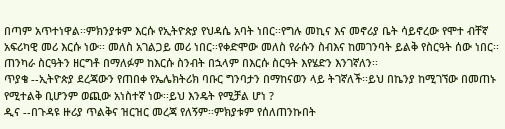በጣም አጥተነዋል፡፡ምክንያቱም እርሱ የኢትዮጵያ የህዳሴ አባት ነበር፡፡የግሉ መኪና እና መኖሪያ ቤት ሳይኖረው የሞተ ብቸኛ አፍሪካዊ መሪ እርሱ ነው፡፡ መለስ አገልጋይ መሪ ነበር፡፡የቀድሞው መለስ የራሱን ስብእና ከመገንባት ይልቅ የስርዓት ሰው ነበር፡፡ጠንካራ ስርዓትን ዘርግቶ በማለፉም ከእርሱ ስንብት በኋላም በእርሱ ስርዓት እየሄድን እንገኛለን፡፡
ጥያቄ --ኢትዮጵያ ደረጃውን የጠበቀ የኤሌክትሪክ ባቡር ግንባታን በማከናወን ላይ ትገኛለች፡፡ይህ በኬንያ ከሚገኘው በመጠኑ የሚተልቅ ቢሆንም ወጪው አነስተኛ ነው፡፡ይህ እንዴት የሚቻል ሆነ ?
ዲና --በጉዳዩ ዙሪያ ጥልቅና ዝርዝር መረጃ የለኝም፡፡ምክያቱም የሰለጠንኩበት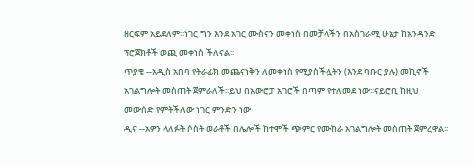ዘርፍም አይደለም፡፡ነገር ግን እንደ አገር ሙስናን መቀነስ በመቻላችን በአስገራሚ ሁኔታ ከአንዳንድ ፕሮጀክቶች ወጪ መቀነስ ችለናል፡፡
ጥያቄ --አዲስ አበባ የትራፊክ መጨናነቅን ለመቀነስ የሚያስችሏትን (እንደ ባቡር ያሉ) መኪኖች አገልግሎት መስጠት ጀምራለች፡፡ይህ በአውሮፓ አገሮች በጣም የተለመደ ነው፡፡ናይሮቢ ከዚህ መውሰድ የምትችለው ነገር ምንድን ነው
ዲና --አዎን ላለፉት ሶስት ወራቶች በሌሎች ከተሞች ጭምር የሙከራ አገልግሎት መስጠት ጀምረዋል፡፡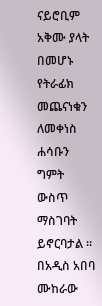ናይሮቢም አቅሙ ያላት በመሆኑ የትራፊክ መጨናነቁን ለመቀነስ ሐሳቡን ግምት ውስጥ ማስገባት ይኖርባታል ፡፡ በአዲስ አበባ ሙከራው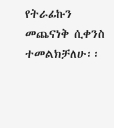የትራፊኩን መጨናነቅ ሲቀንስ ተመልክቻለሁ፡፡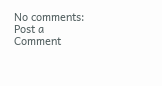No comments:
Post a Comment